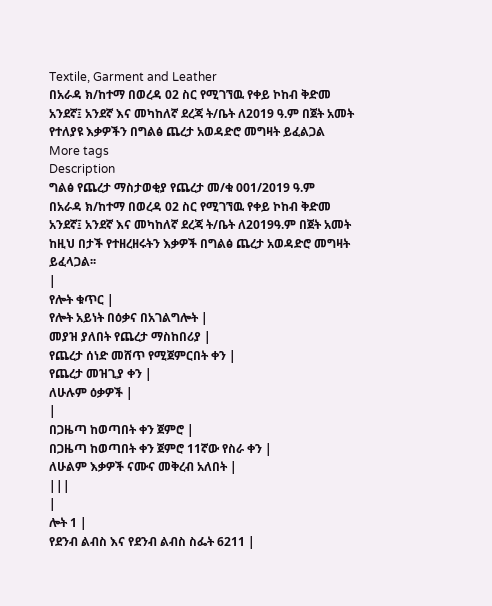Textile, Garment and Leather
በአራዳ ክ/ከተማ በወረዳ 02 ስር የሚገኘዉ የቀይ ኮከብ ቅድመ አንደኛ፤ አንደኛ እና መካከለኛ ደረጃ ት/ቤት ለ2019 ዓ.ም በጀት አመት የተለያዩ እቃዎችን በግልፅ ጨረታ አወዳድሮ መግዛት ይፈልጋል
More tags
Description
ግልፅ የጨረታ ማስታወቂያ የጨረታ መ/ቁ 001/2019 ዓ.ም
በአራዳ ክ/ከተማ በወረዳ 02 ስር የሚገኘዉ የቀይ ኮከብ ቅድመ አንደኛ፤ አንደኛ እና መካከለኛ ደረጃ ት/ቤት ለ2019ዓ.ም በጀት አመት ከዚህ በታች የተዘረዘሩትን እቃዎች በግልፅ ጨረታ አወዳድሮ መግዛት ይፈላጋል፡፡
|
የሎት ቁጥር |
የሎት አይነት በዕቃና በአገልግሎት |
መያዝ ያለበት የጨረታ ማስከበሪያ |
የጨረታ ሰነድ መሸጥ የሚጀምርበት ቀን |
የጨረታ መዝጊያ ቀን |
ለሁሉም ዕቃዎች |
|
በጋዜጣ ከወጣበት ቀን ጀምሮ |
በጋዜጣ ከወጣበት ቀን ጀምሮ 11ኛው የስራ ቀን |
ለሁልም እቃዎች ናሙና መቅረብ አለበት |
|||
|
ሎት 1 |
የደንብ ልብስ እና የደንብ ልብስ ስፌት 6211 |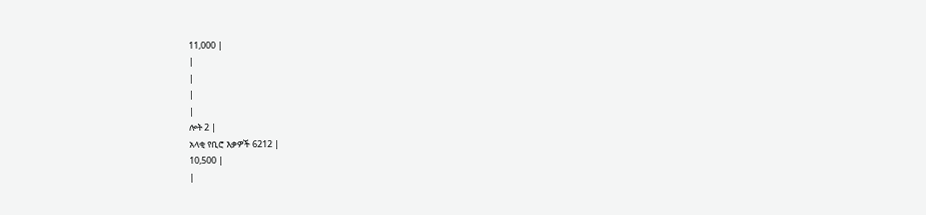11,000 |
|
|
|
|
ሎት 2 |
አላቂ የቢሮ እቃዎች 6212 |
10,500 |
|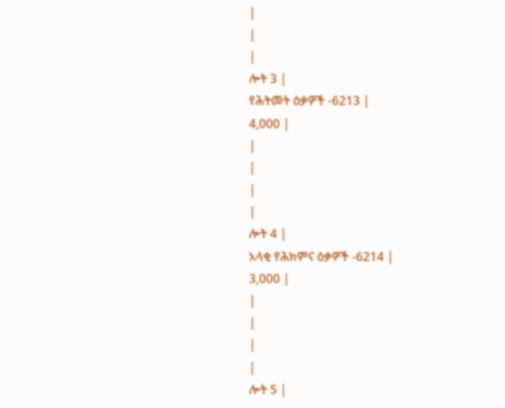|
|
|
ሎት 3 |
የሕትመት ዕቃዎች -6213 |
4,000 |
|
|
|
|
ሎት 4 |
አላቂ የሕክምና ዕቃዎች -6214 |
3,000 |
|
|
|
|
ሎት 5 |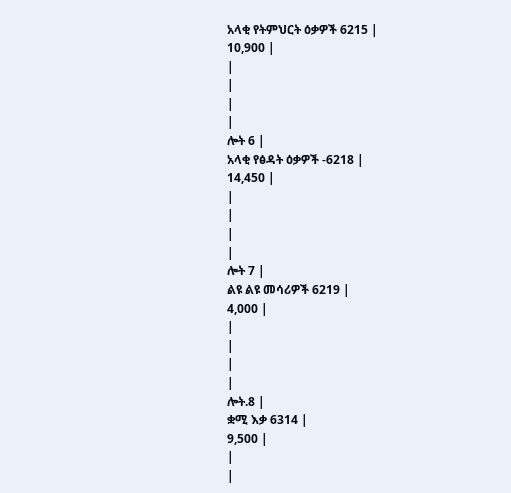አላቂ የትምህርት ዕቃዎች 6215 |
10,900 |
|
|
|
|
ሎት 6 |
አላቂ የፅዳት ዕቃዎች -6218 |
14,450 |
|
|
|
|
ሎት 7 |
ልዩ ልዩ መሳሪዎች 6219 |
4,000 |
|
|
|
|
ሎት.8 |
ቋሚ እቃ 6314 |
9,500 |
|
|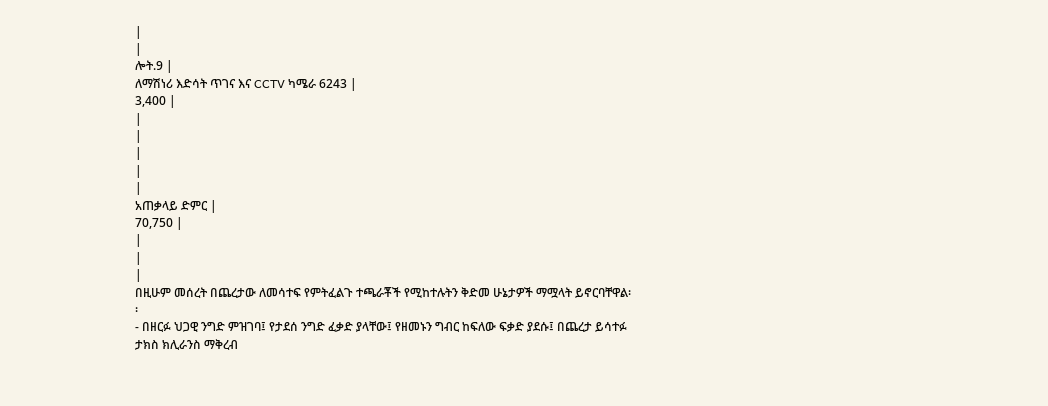|
|
ሎት.9 |
ለማሽነሪ እድሳት ጥገና እና CCTV ካሜራ 6243 |
3,400 |
|
|
|
|
|
አጠቃላይ ድምር |
70,750 |
|
|
|
በዚሁም መሰረት በጨረታው ለመሳተፍ የምትፈልጉ ተጫራቾች የሚከተሉትን ቅድመ ሁኔታዎች ማሟላት ይኖርባቸዋል፡፡
- በዘርፉ ህጋዊ ንግድ ምዝገባ፤ የታደሰ ንግድ ፈቃድ ያላቸው፤ የዘመኑን ግብር ከፍለው ፍቃድ ያደሱ፤ በጨረታ ይሳተፉ ታክስ ክሊራንስ ማቅረብ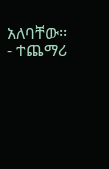አለባቸው፡፡
- ተጨማሪ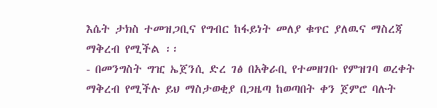እሴት ታክስ ተመዝጋቢና የግብር ከፋይነት መለያ ቁጥር ያለዉና ማስረጃ ማቅረብ የሚችል ፡፡
- በመንግስት ግዢ ኤጀንሲ ድረ ገፅ በአቅራቢ የተመዘገቡ የምዝገባ ወረቀት ማቅረብ የሚችሉ ይህ ማስታወቂያ በጋዜጣ ከወጣበት ቀን ጀምሮ ባሉት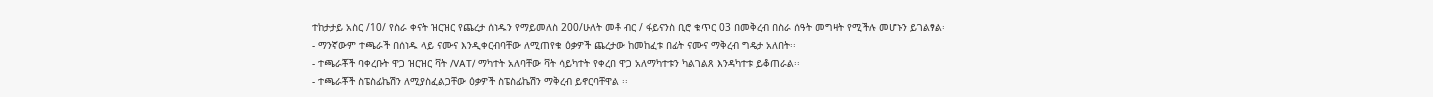ተከታታይ አስር /10/ የስራ ቀናት ዝርዝር የጨረታ ሰነዱን የማይመለስ 200/ሁለት መቶ ብር / ፋይናንስ ቢሮ ቁጥር 03 በመቅረብ በስራ ሰዓት መግዛት የሚችሉ መሆኑን ይገልፃል፡
- ማንኛውም ተጫራች በሰነዱ ላይ ናሙና እንዲቀርብባቸው ለሚጠየቁ ዕቃዎች ጨረታው ከመከፈቱ በፊት ናሙና ማቅረብ ግዴታ አለበት፡፡
- ተጫራቾች ባቀረቡት ዋጋ ዝርዝር ቫት /VAT/ ማካተት አለባቸው ቫት ሳይካተት የቀረበ ዋጋ አለማካተቱን ካልገልጸ እንዳካተቱ ይቆጠራል፡፡
- ተጫራቾች ስፔስፊኬሽን ለሚያስፈልጋቸው ዕቃዎች ስፔስፊኬሽን ማቅረብ ይኖርባቸዋል ፡፡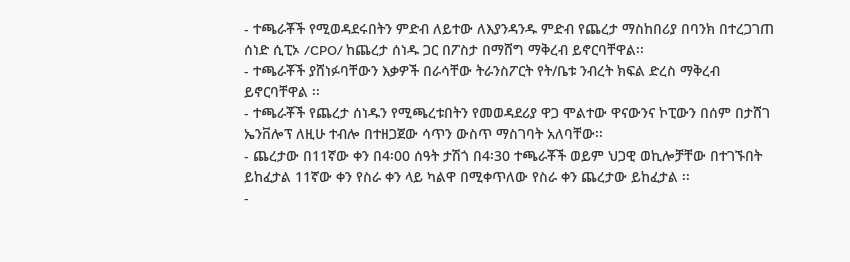- ተጫራቾች የሚወዳደሩበትን ምድብ ለይተው ለእያንዳንዱ ምድብ የጨረታ ማስከበሪያ በባንክ በተረጋገጠ ሰነድ ሲፒኦ /CPO/ ከጨረታ ሰነዱ ጋር በፖስታ በማሸግ ማቅረብ ይኖርባቸዋል፡፡
- ተጫራቾች ያሸነፉባቸውን እቃዎች በራሳቸው ትራንስፖርት የት/ቤቱ ንብረት ክፍል ድረስ ማቅረብ ይኖርባቸዋል ፡፡
- ተጫራቾች የጨረታ ሰነዱን የሚጫረቱበትን የመወዳደሪያ ዋጋ ሞልተው ዋናውንና ኮፒውን በሰም በታሸገ ኤንቨሎፕ ለዚሁ ተብሎ በተዘጋጀው ሳጥን ውስጥ ማስገባት አለባቸው፡፡
- ጨረታው በ11ኛው ቀን በ4፡00 ሰዓት ታሽጎ በ4፡30 ተጫራቾች ወይም ህጋዊ ወኪሎቻቸው በተገኙበት ይከፈታል 11ኛው ቀን የስራ ቀን ላይ ካልዋ በሚቀጥለው የስራ ቀን ጨረታው ይከፈታል ፡፡
-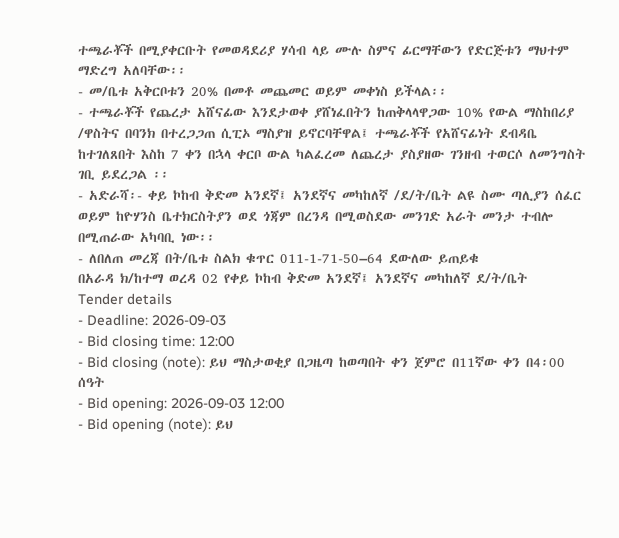ተጫራቾች በሚያቀርቡት የመወዳደሪያ ሃሳብ ላይ ሙሉ ስምና ፊርማቸውን የድርጅቱን ማህተም ማድረግ አለባቸው፡፡
- መ/ቤቱ አቅርቦቱን 20% በመቶ መጨመር ወይም መቀነስ ይችላል፡፡
- ተጫራቾች የጨረታ አሸናፊው እንደታወቀ ያሸነፈበትን ከጠቅላላዋጋው 10% የውል ማስከበሪያ /ዋስትና በባንክ በተረጋጋጠ ሲፒኦ ማስያዝ ይኖርባቸዋል፤ ተጫራቾች የአሸናፊነት ደብዳቤ ከተገለጸበት እስከ 7 ቀን በኋላ ቀርቦ ውል ካልፈረመ ለጨረታ ያስያዘው ገንዘብ ተወርሶ ለመንግስት ገቢ ይደረጋል ፡፡
- አድራሻ፡- ቀይ ኮከብ ቅድመ አንደኛ፤ አንደኛና መካከለኛ /ደ/ት/ቤት ልዩ ስሙ ጣሊያን ሰፈር ወይም ከዮሃንስ ቤተክርስትያን ወደ ጎጃም በረንዳ በሚወስደው መንገድ አራት መንታ ተብሎ በሚጠራው አካባቢ ነው፡፡
- ለበለጠ መረጃ በት/ቤቱ ስልክ ቁጥር 011-1-71-50–64 ደውለው ይጠይቁ
በአራዳ ክ/ከተማ ወረዳ 02 የቀይ ኮከብ ቅድመ አንደኛ፤ አንደኛና መካከለኛ ደ/ት/ቤት
Tender details
- Deadline: 2026-09-03
- Bid closing time: 12:00
- Bid closing (note): ይህ ማስታወቂያ በጋዜጣ ከወጣበት ቀን ጀምሮ በ11ኛው ቀን በ4፡00 ሰዓት
- Bid opening: 2026-09-03 12:00
- Bid opening (note): ይህ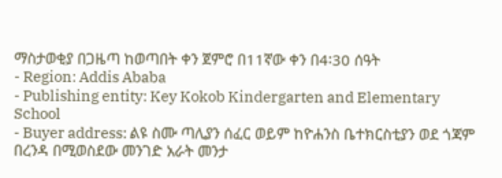ማስታወቂያ በጋዜጣ ከወጣበት ቀን ጀምሮ በ11ኛው ቀን በ4፡30 ሰዓት
- Region: Addis Ababa
- Publishing entity: Key Kokob Kindergarten and Elementary School
- Buyer address: ልዩ ስሙ ጣሊያን ሰፈር ወይም ከዮሐንስ ቤተክርስቲያን ወደ ጎጃም በረንዳ በሚወስደው መንገድ አራት መንታ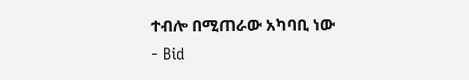ተብሎ በሚጠራው አካባቢ ነው
- Bid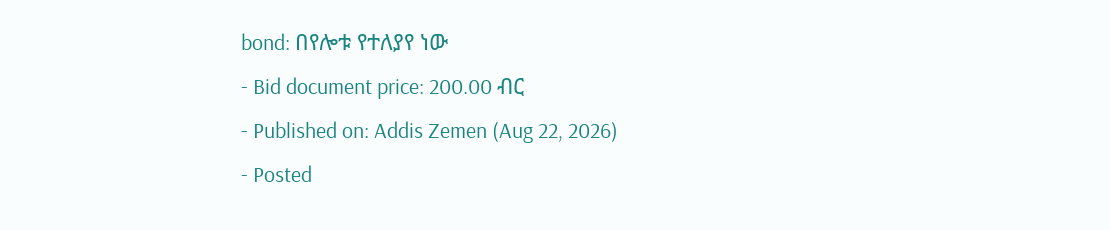bond: በየሎቱ የተለያየ ነው
- Bid document price: 200.00 ብር
- Published on: Addis Zemen (Aug 22, 2026)
- Posted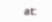at: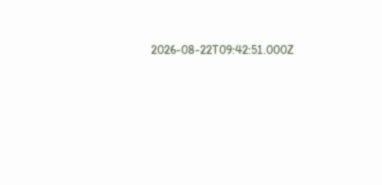2026-08-22T09:42:51.000Z